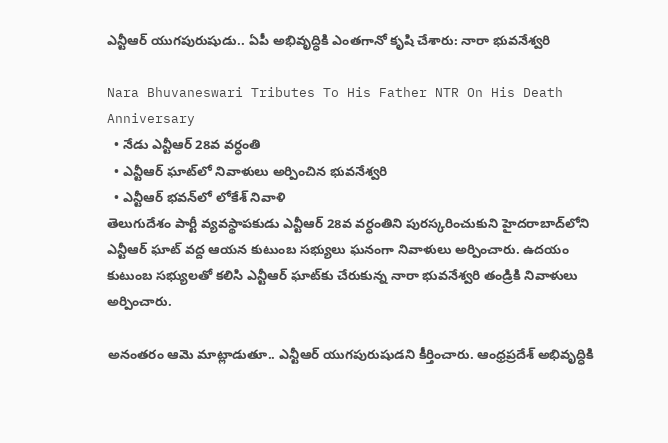ఎన్టీఆర్ యుగపురుషుడు.. ఏపీ అభివృద్ధికి ఎంతగానో కృషి చేశారు: నారా భువనేశ్వరి

Nara Bhuvaneswari Tributes To His Father NTR On His Death Anniversary
  • నేడు ఎన్టీఆర్ 28వ వర్ధంతి
  • ఎన్టీఆర్ ఘాట్‌లో నివాళులు అర్పించిన భువనేశ్వరి
  • ఎన్టీఆర్ భవన్‌లో లోకేశ్ నివాళి
తెలుగుదేశం పార్టీ వ్యవస్థాపకుడు ఎన్టీఆర్ 28వ వర్ధంతిని పురస్కరించుకుని హైదరాబాద్‌లోని ఎన్టీఆర్ ఘాట్ వద్ద ఆయన కుటుంబ సభ్యులు ఘనంగా నివాళులు అర్పించారు. ఉదయం కుటుంబ సభ్యులతో కలిసి ఎన్టీఆర్ ఘాట్‌కు చేరుకున్న నారా భువనేశ్వరి తండ్రికి నివాళులు అర్పించారు.

అనంతరం ఆమె మాట్లాడుతూ.. ఎన్టీఆర్ యుగపురుషుడని కీర్తించారు. ఆంధ్రప్రదేశ్ అభివృద్ధికి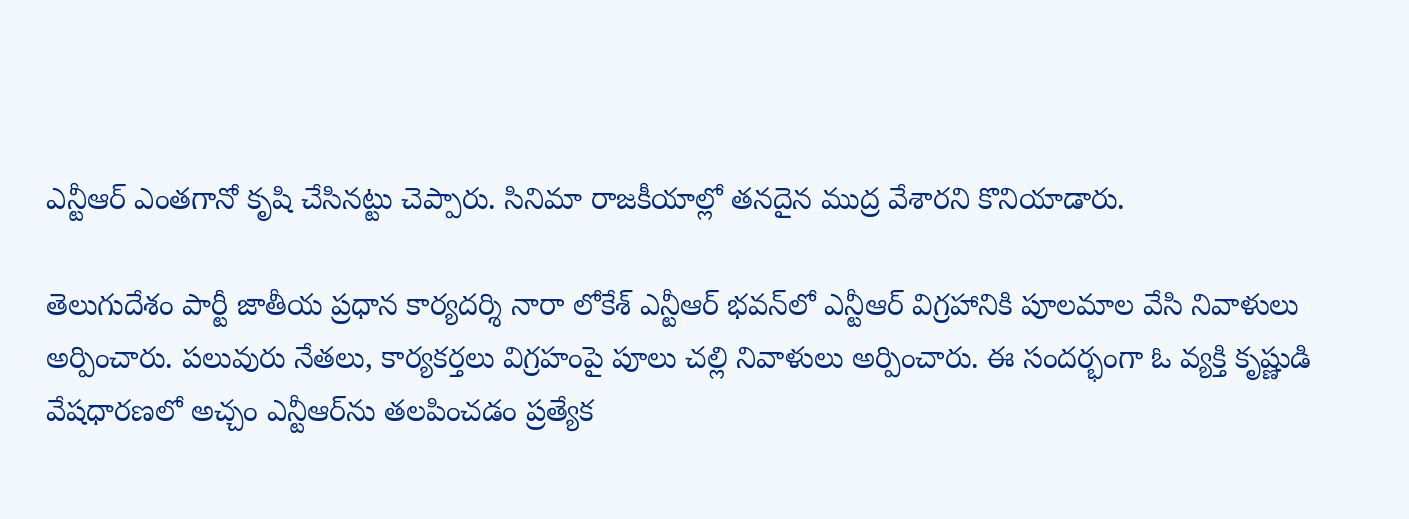ఎన్టీఆర్ ఎంతగానో కృషి చేసినట్టు చెప్పారు. సినిమా రాజకీయాల్లో తనదైన ముద్ర వేశారని కొనియాడారు.

తెలుగుదేశం పార్టీ జాతీయ ప్రధాన కార్యదర్శి నారా లోకేశ్ ఎన్టీఆర్ భవన్‌లో ఎన్టీఆర్ విగ్రహానికి పూలమాల వేసి నివాళులు అర్పించారు. పలువురు నేతలు, కార్యకర్తలు విగ్రహంపై పూలు చల్లి నివాళులు అర్పించారు. ఈ సందర్భంగా ఓ వ్యక్తి కృష్ణుడి వేషధారణలో అచ్చం ఎన్టీఆర్‌ను తలపించడం ప్రత్యేక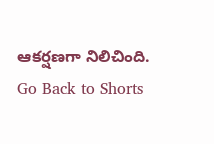ఆకర్షణగా నిలిచింది.
Go Back to Shorts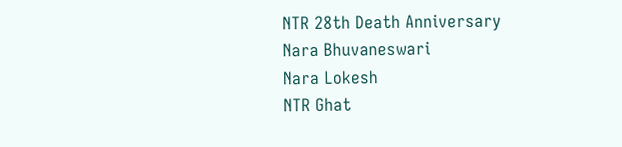NTR 28th Death Anniversary
Nara Bhuvaneswari
Nara Lokesh
NTR Ghat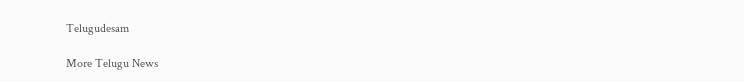Telugudesam

More Telugu News